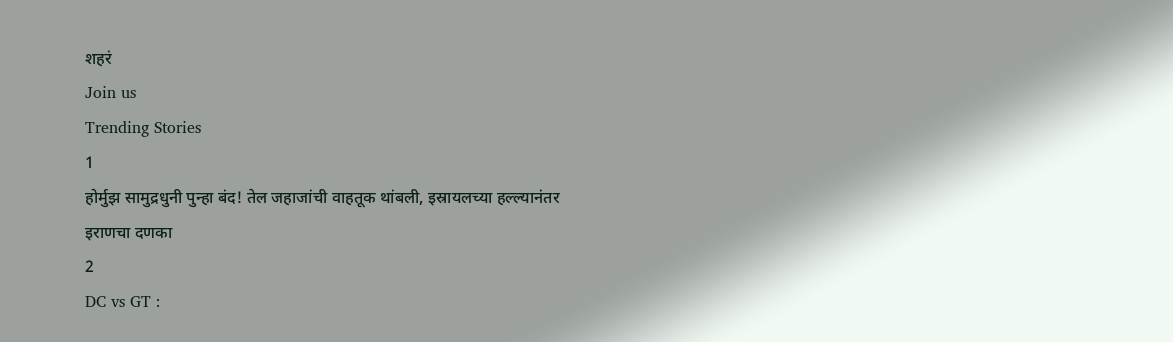शहरं
Join us
Trending Stories
1
होर्मुझ सामुद्रधुनी पुन्हा बंद! तेल जहाजांची वाहतूक थांबली, इस्रायलच्या हल्ल्यानंतर इराणचा दणका
2
DC vs GT :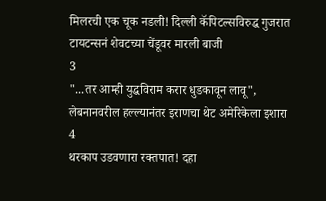मिलरची एक चूक नडली! दिल्ली कॅपिटल्सविरुद्ध गुजरात टायटन्सनं शेवटच्या चेंडूवर मारली बाजी
3
"...तर आम्ही युद्धविराम करार धुडकावून लावू", लेबनानवरील हल्ल्यानंतर इराणचा थेट अमेरिकेला इशारा
4
थरकाप उडवणारा रक्तपात! दहा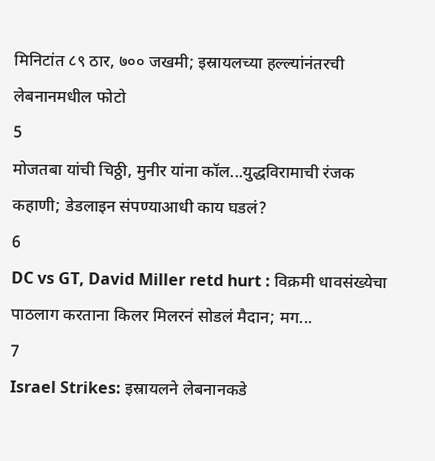मिनिटांत ८९ ठार, ७०० जखमी; इस्रायलच्या हल्ल्यांनंतरची लेबनानमधील फोटो
5
मोजतबा यांची चिठ्ठी, मुनीर यांना कॉल...युद्धविरामाची रंजक कहाणी; डेडलाइन संपण्याआधी काय घडलं?
6
DC vs GT, David Miller retd hurt : विक्रमी धावसंख्येचा पाठलाग करताना किलर मिलरनं सोडलं मैदान; मग...
7
Israel Strikes: इस्रायलने लेबनानकडे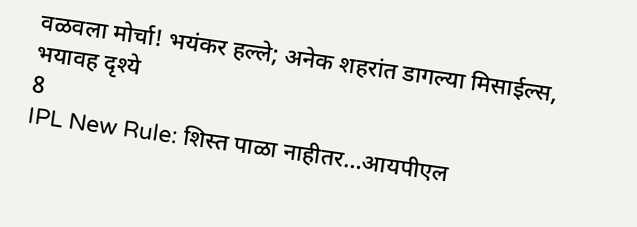वळवला मोर्चा! भयंकर हल्ले; अनेक शहरांत डागल्या मिसाईल्स, भयावह दृश्ये
8
IPL New Rule: शिस्त पाळा नाहीतर…आयपीएल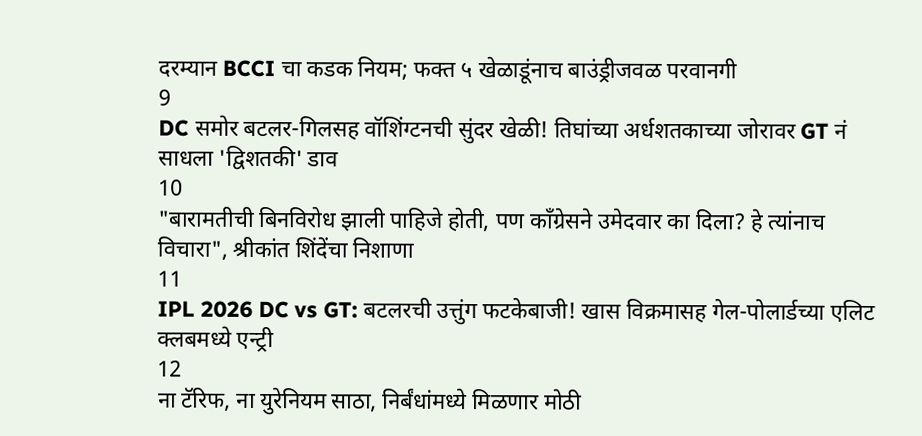दरम्यान BCCI चा कडक नियम; फक्त ५ खेळाडूंनाच बाउंड्रीजवळ परवानगी
9
DC समोर बटलर-गिलसह वॉशिंग्टनची सुंदर खेळी! तिघांच्या अर्धशतकाच्या जोरावर GT नं साधला 'द्विशतकी' डाव
10
"बारामतीची बिनविरोध झाली पाहिजे होती, पण काँग्रेसने उमेदवार का दिला? हे त्यांनाच विचारा", श्रीकांत शिंदेंचा निशाणा
11
IPL 2026 DC vs GT: बटलरची उत्तुंग फटकेबाजी! खास विक्रमासह गेल-पोलार्डच्या एलिट क्लबमध्ये एन्ट्री
12
ना टॅरिफ, ना युरेनियम साठा, निर्बंधांमध्ये मिळणार मोठी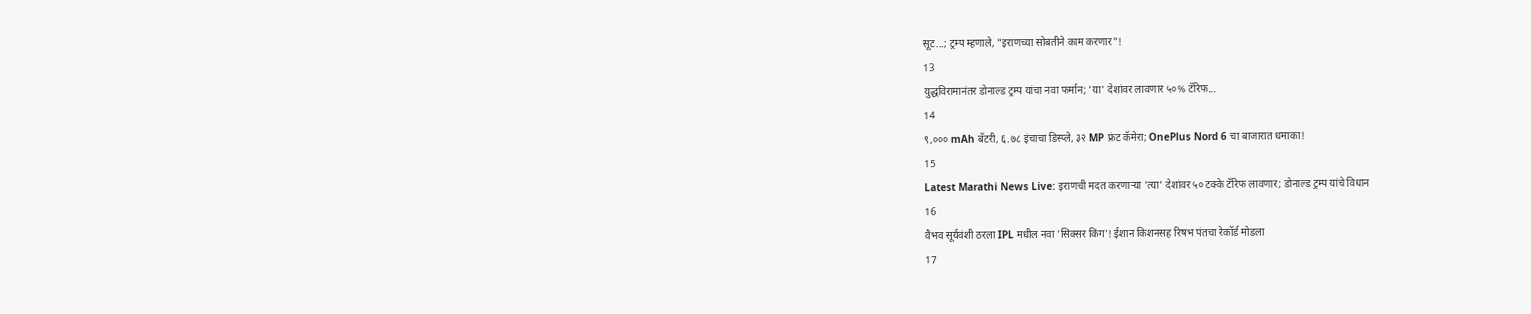सूट...; ट्रम्प म्हणाले, "इराणच्या सोबतीने काम करणार"!
13
युद्धविरामानंतर डोनाल्ड ट्रम्प यांचा नवा फर्मान; 'या' देशांवर लावणार ५०% टॅरिफ...
14
९,००० mAh बॅटरी, ६.७८ इंचाचा डिस्प्ले, ३२ MP फ्रंट कॅमेरा; OnePlus Nord 6 चा बाजारात धमाका!
15
Latest Marathi News Live: इराणची मदत करणाऱ्या 'त्या' देशांवर ५० टक्के टॅरिफ लावणार; डोनाल्ड ट्रम्प यांचे विधान
16
वैभव सूर्यवंशी ठरला IPL मधील नवा 'सिक्सर किंग'! ईशान किशनसह रिषभ पंतचा रेकॉर्ड मोडला
17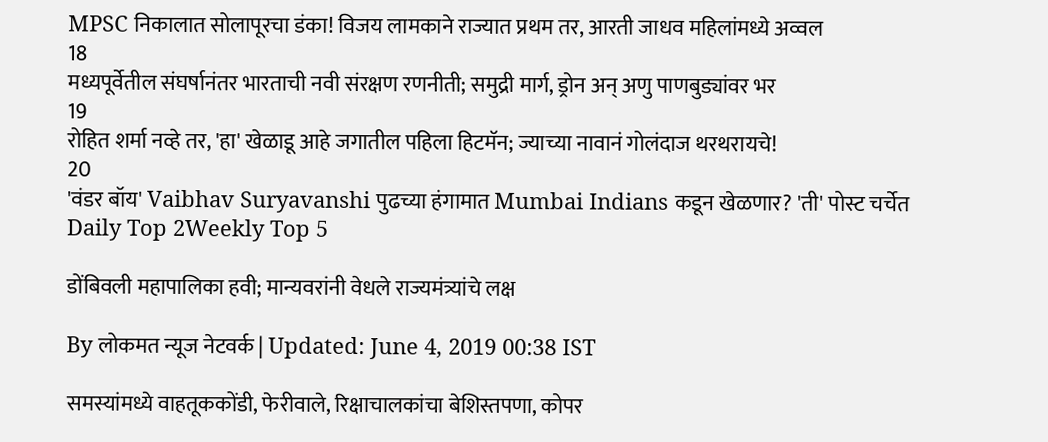MPSC निकालात सोलापूरचा डंका! विजय लामकाने राज्यात प्रथम तर, आरती जाधव महिलांमध्ये अव्वल
18
मध्यपूर्वेतील संघर्षानंतर भारताची नवी संरक्षण रणनीती; समुद्री मार्ग, ड्रोन अन् अणु पाणबुड्यांवर भर
19
रोहित शर्मा नव्हे तर, 'हा' खेळाडू आहे जगातील पहिला हिटमॅन; ज्याच्या नावानं गोलंदाज थरथरायचे!
20
'वंडर बॉय' Vaibhav Suryavanshi पुढच्या हंगामात Mumbai Indians कडून खेळणार? 'ती' पोस्ट चर्चेत
Daily Top 2Weekly Top 5

डोंबिवली महापालिका हवी; मान्यवरांनी वेधले राज्यमंत्र्यांचे लक्ष

By लोकमत न्यूज नेटवर्क | Updated: June 4, 2019 00:38 IST

समस्यांमध्ये वाहतूककोंडी, फेरीवाले, रिक्षाचालकांचा बेशिस्तपणा, कोपर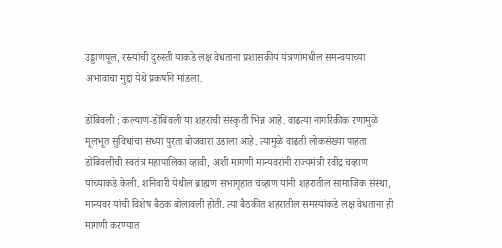उड्डाणपूल, रस्त्यांची दुरुस्ती याकडे लक्ष वेधताना प्रशासकीय यंत्रणांमधील समन्वयाच्या अभावाचा मुद्दा येथे प्रकर्षाने मांडला.

डोंबिवली : कल्याण-डोंबिवली या शहरांची संस्कृती भिन्न आहे. वाढत्या नागरिकीक रणामुळे मूलभूत सुविधांचा सध्या पुरता बोजवारा उडाला आहे. त्यामुळे वाढती लोकसंख्या पाहता डोंबिवलीची स्वतंत्र महापालिका व्हावी, अशी मागणी मान्यवरांनी राज्यमंत्री रवींद्र चव्हाण यांच्याकडे केली. शनिवारी येथील ब्राह्मण सभागृहात चव्हाण यांनी शहरातील सामाजिक संस्था, मान्यवर यांची विशेष बैठक बोलावली होती. त्या बैठकीत शहरातील समस्यांकडे लक्ष वेधताना ही मागणी करण्यात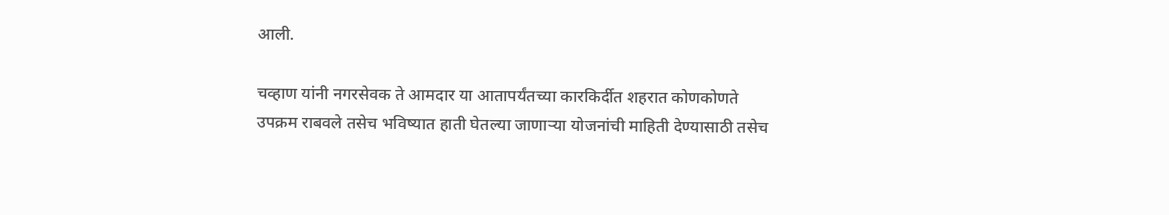आली.

चव्हाण यांनी नगरसेवक ते आमदार या आतापर्यंतच्या कारकिर्दीत शहरात कोणकोणते उपक्रम राबवले तसेच भविष्यात हाती घेतल्या जाणाऱ्या योजनांची माहिती देण्यासाठी तसेच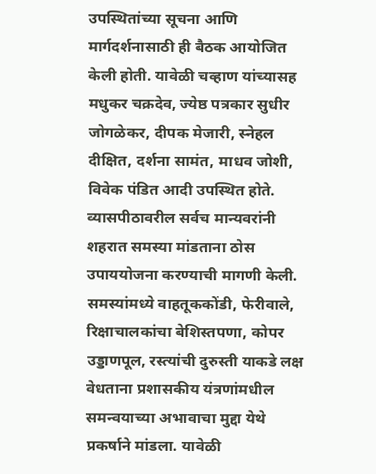उपस्थितांच्या सूचना आणि मार्गदर्शनासाठी ही बैठक आयोजित केली होती. यावेळी चव्हाण यांच्यासह मधुकर चक्रदेव, ज्येष्ठ पत्रकार सुधीर जोगळेकर, दीपक मेजारी, स्नेहल दीक्षित, दर्शना सामंत, माधव जोशी, विवेक पंडित आदी उपस्थित होते. व्यासपीठावरील सर्वच मान्यवरांनी शहरात समस्या मांडताना ठोस उपाययोजना करण्याची मागणी केली. समस्यांमध्ये वाहतूककोंडी, फेरीवाले, रिक्षाचालकांचा बेशिस्तपणा, कोपर उड्डाणपूल, रस्त्यांची दुरुस्ती याकडे लक्ष वेधताना प्रशासकीय यंत्रणांमधील समन्वयाच्या अभावाचा मुद्दा येथे प्रकर्षाने मांडला. यावेळी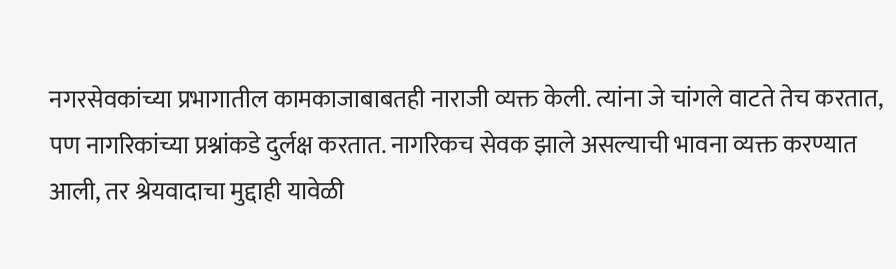नगरसेवकांच्या प्रभागातील कामकाजाबाबतही नाराजी व्यक्त केली. त्यांना जे चांगले वाटते तेच करतात, पण नागरिकांच्या प्रश्नांकडे दुर्लक्ष करतात. नागरिकच सेवक झाले असल्याची भावना व्यक्त करण्यात आली, तर श्रेयवादाचा मुद्दाही यावेळी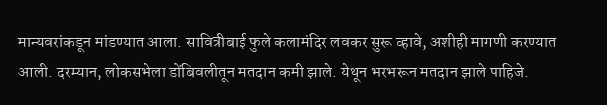मान्यवरांकडून मांडण्यात आला. सावित्रीबाई फुले कलामंदिर लवकर सुरू व्हावे, अशीही मागणी करण्यात आली. दरम्यान, लोकसभेला डोंबिवलीतून मतदान कमी झाले. येथून भरभरून मतदान झाले पाहिजे.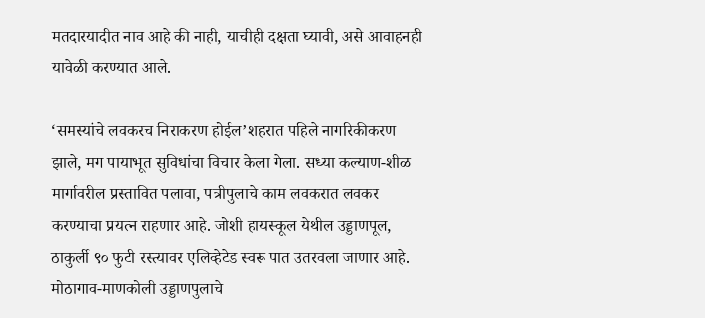मतदारयादीत नाव आहे की नाही, याचीही दक्षता घ्यावी, असे आवाहनही यावेळी करण्यात आले.

‘समस्यांचे लवकरच निराकरण होईल’शहरात पहिले नागरिकीकरण झाले, मग पायाभूत सुविधांचा विचार केला गेला. सध्या कल्याण-शीळ मार्गावरील प्रस्तावित पलावा, पत्रीपुलाचे काम लवकरात लवकर करण्याचा प्रयत्न राहणार आहे. जोशी हायस्कूल येथील उड्डाणपूल, ठाकुर्ली ९० फुटी रस्त्यावर एलिव्हेटेड स्वरू पात उतरवला जाणार आहे. मोठागाव-माणकोली उड्डाणपुलाचे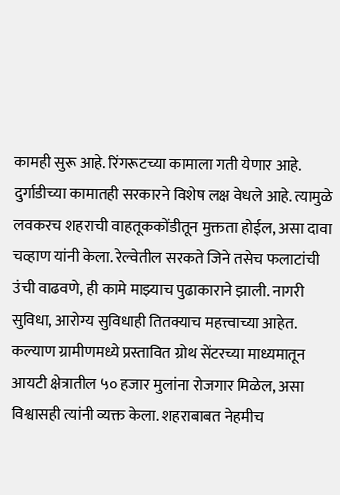कामही सुरू आहे. रिंगरूटच्या कामाला गती येणार आहे. दुर्गाडीच्या कामातही सरकारने विशेष लक्ष वेधले आहे. त्यामुळे लवकरच शहराची वाहतूककोंडीतून मुक्तता होईल, असा दावा चव्हाण यांनी केला. रेल्वेतील सरकते जिने तसेच फलाटांची उंची वाढवणे, ही कामे माझ्याच पुढाकाराने झाली. नागरी सुविधा, आरोग्य सुविधाही तितक्याच महत्त्वाच्या आहेत. कल्याण ग्रामीणमध्ये प्रस्तावित ग्रोथ सेंटरच्या माध्यमातून आयटी क्षेत्रातील ५० हजार मुलांना रोजगार मिळेल, असा विश्वासही त्यांनी व्यक्त केला. शहराबाबत नेहमीच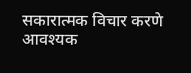सकारात्मक विचार करणे आवश्यक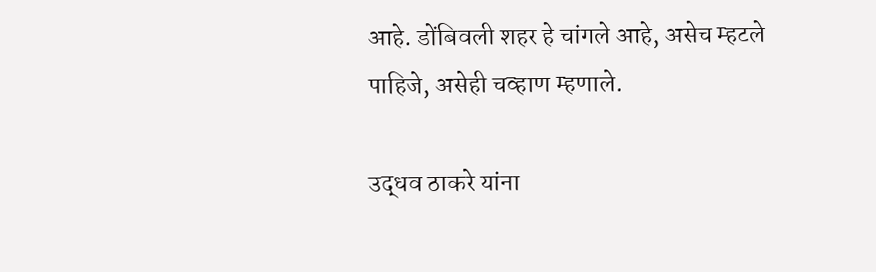आहे. डोंबिवली शहर हे चांगले आहे, असेच म्हटले पाहिजे, असेही चव्हाण म्हणाले.

उद्धव ठाकरे यांना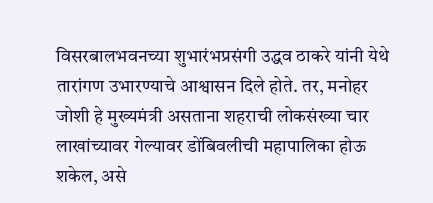विसरबालभवनच्या शुभारंभप्रसंगी उद्धव ठाकरे यांनी येथे तारांगण उभारण्याचे आश्वासन दिले होते. तर, मनोहर जोशी हे मुख्यमंत्री असताना शहराची लोकसंख्या चार लाखांच्यावर गेल्यावर डोंबिवलीची महापालिका होऊ शकेल, असे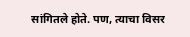सांगितले होते. पण, त्याचा विसर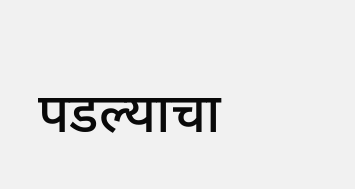पडल्याचा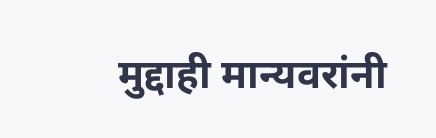मुद्दाही मान्यवरांनी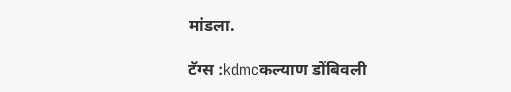मांडला.

टॅग्स :kdmcकल्याण डोंबिवली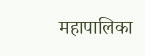महापालिका